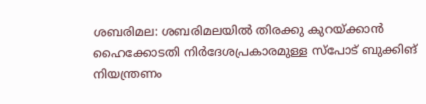ശബരിമല: ശബരിമലയിൽ തിരക്കു കുറയ്ക്കാൻ ഹൈക്കോടതി നിർദേശപ്രകാരമുള്ള സ്പോട് ബുക്കിങ് നിയന്ത്രണം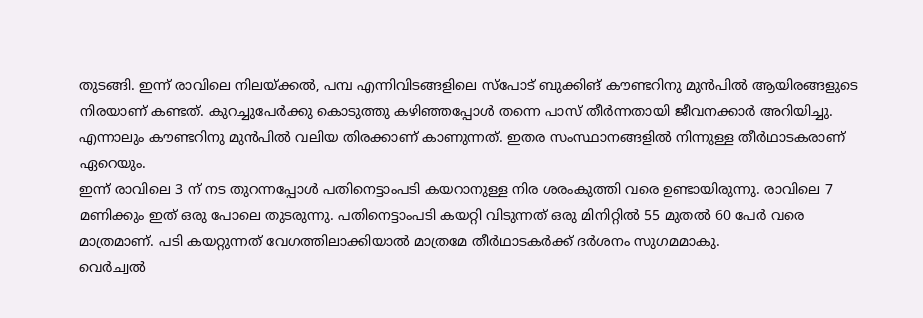തുടങ്ങി. ഇന്ന് രാവിലെ നിലയ്ക്കൽ, പമ്പ എന്നിവിടങ്ങളിലെ സ്പോട് ബുക്കിങ് കൗണ്ടറിനു മുൻപിൽ ആയിരങ്ങളുടെ നിരയാണ് കണ്ടത്. കുറച്ചുപേർക്കു കൊടുത്തു കഴിഞ്ഞപ്പോൾ തന്നെ പാസ് തീർന്നതായി ജീവനക്കാർ അറിയിച്ചു. എന്നാലും കൗണ്ടറിനു മുൻപിൽ വലിയ തിരക്കാണ് കാണുന്നത്. ഇതര സംസ്ഥാനങ്ങളിൽ നിന്നുള്ള തീർഥാടകരാണ് ഏറെയും.
ഇന്ന് രാവിലെ 3 ന് നട തുറന്നപ്പോൾ പതിനെട്ടാംപടി കയറാനുള്ള നിര ശരംകുത്തി വരെ ഉണ്ടായിരുന്നു. രാവിലെ 7 മണിക്കും ഇത് ഒരു പോലെ തുടരുന്നു. പതിനെട്ടാംപടി കയറ്റി വിടുന്നത് ഒരു മിനിറ്റിൽ 55 മുതൽ 60 പേർ വരെ മാത്രമാണ്. പടി കയറ്റുന്നത് വേഗത്തിലാക്കിയാൽ മാത്രമേ തീർഥാടകർക്ക് ദർശനം സുഗമമാകു.
വെർച്വൽ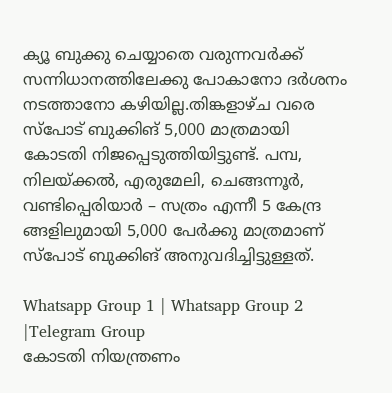ക്യൂ ബുക്കു ചെയ്യാതെ വരുന്നവർക്ക് സന്നിധാനത്തിലേക്കു പോകാനോ ദർശനം നടത്താനോ കഴിയില്ല.തിങ്കളാഴ്ച വരെ സ്പോട് ബുക്കിങ് 5,000 മാത്രമായി കോടതി നിജപ്പെടുത്തിയിട്ടുണ്ട്. പമ്പ, നിലയ്ക്കൽ, എരുമേലി, ചെങ്ങന്നൂർ, വണ്ടിപ്പെരിയാർ – സത്രം എന്നീ 5 കേന്ദ്ര ങ്ങളിലുമായി 5,000 പേർക്കു മാത്രമാണ് സ്പോട് ബുക്കിങ് അനുവദിച്ചിട്ടുള്ളത്.

Whatsapp Group 1 | Whatsapp Group 2 |Telegram Group
കോടതി നിയന്ത്രണം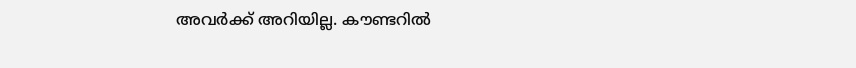അവർക്ക് അറിയില്ല. കൗണ്ടറിൽ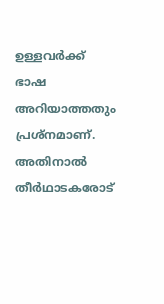ഉള്ളവർക്ക് ഭാഷ അറിയാത്തതും പ്രശ്നമാണ്. അതിനാൽ തീർഥാടകരോട്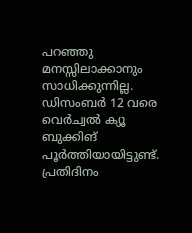പറഞ്ഞു മനസ്സിലാക്കാനും സാധിക്കുന്നില്ല. ഡിസംബർ 12 വരെ വെർച്വൽ ക്യൂ ബുക്കിങ് പൂർത്തിയായിട്ടുണ്ട്. പ്രതിദിനം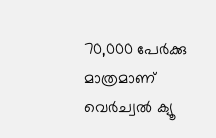70,000 പേർക്കു മാത്രമാണ് വെർച്വൽ ക്യൂ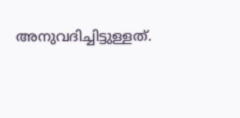അനുവദിച്ചിട്ടുള്ളത്.